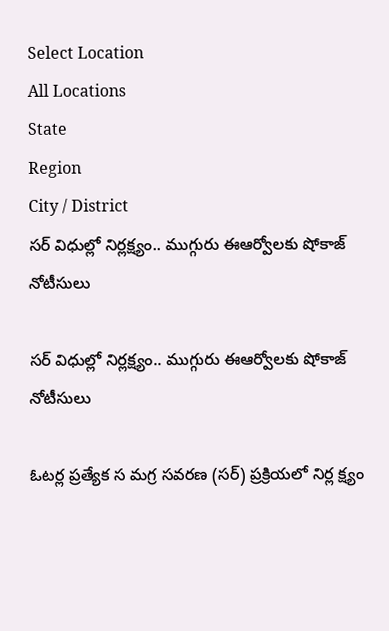Select Location
All Locations
State
Region
City / District
సర్‌ విధుల్లో నిర్లక్ష్యం.. ముగ్గురు ఈఆర్వోలకు షోకాజ్‌ నోటీసులు

సర్‌ విధుల్లో నిర్లక్ష్యం.. ముగ్గురు ఈఆర్వోలకు షోకాజ్‌ నోటీసులు

ఓటర్ల ప్రత్యేక స మగ్ర సవరణ (సర్‌) ప్రక్రియలో నిర్ల క్ష్యం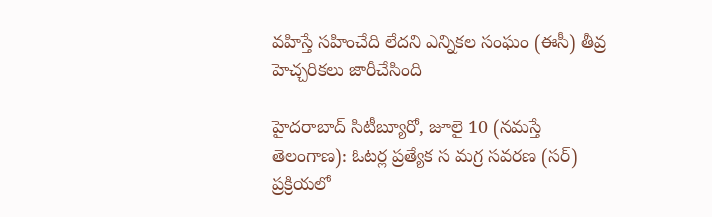వహిస్తే సహించేది లేదని ఎన్నికల సంఘం (ఈసీ) తీవ్ర హెచ్చరికలు జారీచేసింది

హైదరాబాద్‌ సిటీబ్యూరో, జూలై 10 (నమస్తే తెలంగాణ): ఓటర్ల ప్రత్యేక స మగ్ర సవరణ (సర్‌) ప్రక్రియలో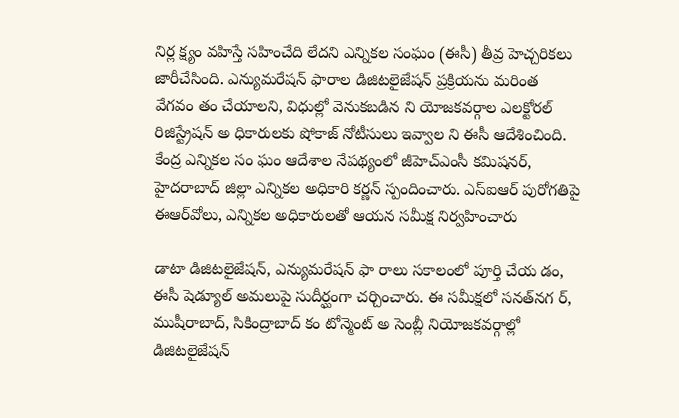నిర్ల క్ష్యం వహిస్తే సహించేది లేదని ఎన్నికల సంఘం (ఈసీ) తీవ్ర హెచ్చరికలు జారీచేసింది. ఎన్యుమరేషన్‌ ఫారాల డిజిటలైజేషన్‌ ప్రక్రియను మరింత వేగవం తం చేయాలని, విధుల్లో వెనుకబడిన ని యోజకవర్గాల ఎలక్టోరల్‌ రిజిస్ట్రేషన్‌ అ ధికారులకు షోకాజ్‌ నోటీసులు ఇవ్వాల ని ఈసీ ఆదేశించింది. కేంద్ర ఎన్నికల సం ఘం ఆదేశాల నేపథ్యంలో జీహెచ్‌ఎంసీ కమిషనర్‌, హైదరాబాద్‌ జిల్లా ఎన్నికల అధికారి కర్ణన్‌ స్పందించారు. ఎస్‌ఐఆర్‌ పురోగతిపై ఈఆర్‌వోలు, ఎన్నికల అధికారులతో ఆయన సమీక్ష నిర్వహించారు

డాటా డిజిటలైజేషన్‌, ఎన్యుమరేషన్‌ ఫా రాలు సకాలంలో పూర్తి చేయ డం, ఈసీ షెడ్యూల్‌ అమలుపై సుదీర్ఘంగా చర్చించారు. ఈ సమీక్షలో సనత్‌నగ ర్‌, ముషీరాబాద్‌, సికింద్రాబాద్‌ కం టోన్మెంట్‌ అ సెంబ్లీ నియోజకవర్గాల్లో డిజిటలైజేషన్‌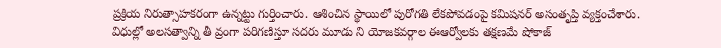ప్రక్రియ నిరుత్సాహకరంగా ఉన్నట్టు గుర్తించారు. ఆశించిన స్థాయిలో పురోగతి లేకపోవడంపై కమిషనర్‌ అసంతృప్తి వ్యక్తంచేశారు. విధుల్లో అలసత్వాన్ని తీ వ్రంగా పరిగణిస్తూ సదరు మూడు ని యోజకవర్గాల ఈఆర్వోలకు తక్షణమే షోకాజ్‌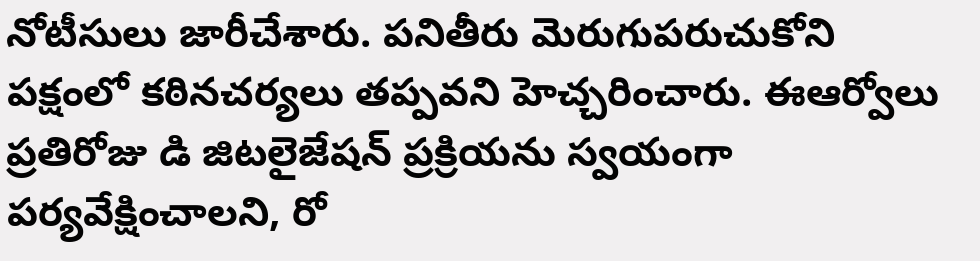నోటీసులు జారీచేశారు. పనితీరు మెరుగుపరుచుకోని పక్షంలో కఠినచర్యలు తప్పవని హెచ్చరించారు. ఈఆర్వోలు ప్రతిరోజు డి జిటలైజేషన్‌ ప్రక్రియను స్వయంగా పర్యవేక్షించాలని, రో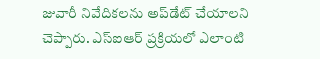జువారీ నివేదికలను అప్‌డేట్‌ చేయాలని చెప్పారు. ఎస్‌ఐఆర్‌ ప్రక్రియలో ఎలాంటి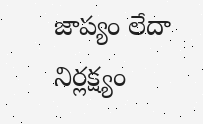జాప్యం లేదా నిర్లక్ష్యం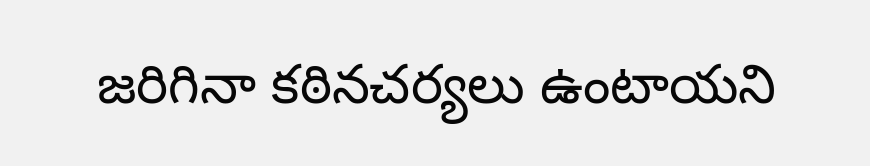జరిగినా కఠినచర్యలు ఉంటాయని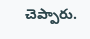చెప్పారు.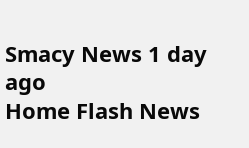Smacy News 1 day ago
Home Flash News